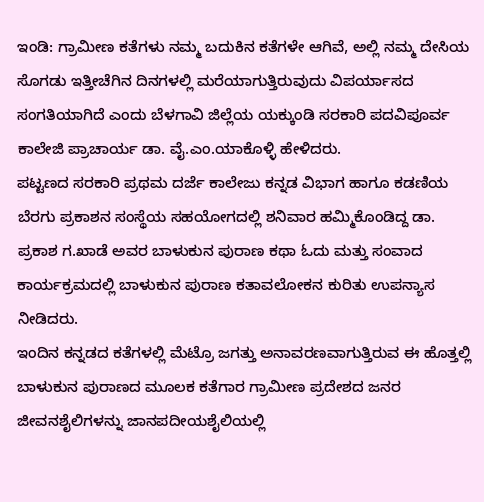ಇಂಡಿ: ಗ್ರಾಮೀಣ ಕತೆಗಳು ನಮ್ಮ ಬದುಕಿನ ಕತೆಗಳೇ ಆಗಿವೆ, ಅಲ್ಲಿ ನಮ್ಮ ದೇಸಿಯ ಸೊಗಡು ಇತ್ತೀಚೆಗಿನ ದಿನಗಳಲ್ಲಿ ಮರೆಯಾಗುತ್ತಿರುವುದು ವಿಪರ್ಯಾಸದ ಸಂಗತಿಯಾಗಿದೆ ಎಂದು ಬೆಳಗಾವಿ ಜಿಲ್ಲೆಯ ಯಕ್ಕುಂಡಿ ಸರಕಾರಿ ಪದವಿಪೂರ್ವ ಕಾಲೇಜಿ ಪ್ರಾಚಾರ್ಯ ಡಾ. ವೈ.ಎಂ.ಯಾಕೊಳ್ಳಿ ಹೇಳಿದರು.
ಪಟ್ಟಣದ ಸರಕಾರಿ ಪ್ರಥಮ ದರ್ಜೆ ಕಾಲೇಜು ಕನ್ನಡ ವಿಭಾಗ ಹಾಗೂ ಕಡಣಿಯ ಬೆರಗು ಪ್ರಕಾಶನ ಸಂಸ್ಥೆಯ ಸಹಯೋಗದಲ್ಲಿ ಶನಿವಾರ ಹಮ್ಮಿಕೊಂಡಿದ್ದ ಡಾ. ಪ್ರಕಾಶ ಗ.ಖಾಡೆ ಅವರ ಬಾಳುಕುನ ಪುರಾಣ ಕಥಾ ಓದು ಮತ್ತು ಸಂವಾದ ಕಾರ್ಯಕ್ರಮದಲ್ಲಿ ಬಾಳುಕುನ ಪುರಾಣ ಕತಾವಲೋಕನ ಕುರಿತು ಉಪನ್ಯಾಸ ನೀಡಿದರು.
ಇಂದಿನ ಕನ್ನಡದ ಕತೆಗಳಲ್ಲಿ ಮೆಟ್ರೊ ಜಗತ್ತು ಅನಾವರಣವಾಗುತ್ತಿರುವ ಈ ಹೊತ್ತಲ್ಲಿ ಬಾಳುಕುನ ಪುರಾಣದ ಮೂಲಕ ಕತೆಗಾರ ಗ್ರಾಮೀಣ ಪ್ರದೇಶದ ಜನರ ಜೀವನಶೈಲಿಗಳನ್ನು ಜಾನಪದೀಯಶೈಲಿಯಲ್ಲಿ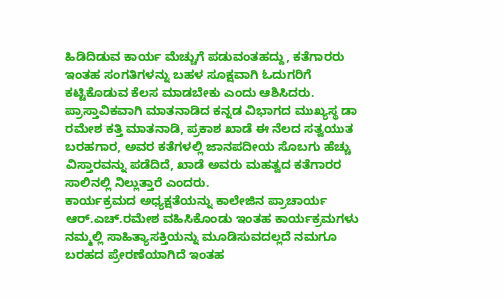ಹಿಡಿದಿಡುವ ಕಾರ್ಯ ಮೆಚ್ಚುಗೆ ಪಡುವಂತಹದ್ದು, ಕತೆಗಾರರು ಇಂತಹ ಸಂಗತಿಗಳನ್ನು ಬಹಳ ಸೂಕ್ಷವಾಗಿ ಓದುಗರಿಗೆ ಕಟ್ಟಿಕೊಡುವ ಕೆಲಸ ಮಾಡಬೇಕು ಎಂದು ಆಶಿಸಿದರು.
ಪ್ರಾಸ್ತಾವಿಕವಾಗಿ ಮಾತನಾಡಿದ ಕನ್ನಡ ವಿಭಾಗದ ಮುಖ್ಯಸ್ಥ ಡಾ ರಮೇಶ ಕತ್ತಿ ಮಾತನಾಡಿ, ಪ್ರಕಾಶ ಖಾಡೆ ಈ ನೆಲದ ಸತ್ವಯುತ ಬರಹಗಾರ, ಅವರ ಕತೆಗಳಲ್ಲಿ ಜಾನಪದೀಯ ಸೊಬಗು ಹೆಚ್ಚು ವಿಸ್ತಾರವನ್ನು ಪಡೆದಿದೆ, ಖಾಡೆ ಅವರು ಮಹತ್ವದ ಕತೆಗಾರರ ಸಾಲಿನಲ್ಲಿ ನಿಲ್ಲುತ್ತಾರೆ ಎಂದರು.
ಕಾರ್ಯಕ್ರಮದ ಅಧ್ಯಕ್ಷತೆಯನ್ನು ಕಾಲೇಜಿನ ಪ್ರಾಚಾರ್ಯ ಆರ್.ಎಚ್.ರಮೇಶ ವಹಿಸಿಕೊಂಡು ಇಂತಹ ಕಾರ್ಯಕ್ರಮಗಳು ನಮ್ಮಲ್ಲಿ ಸಾಹಿತ್ಯಾಸಕ್ತಿಯನ್ನು ಮೂಡಿಸುವದಲ್ಲದೆ ನಮಗೂ ಬರಹದ ಪ್ರೇರಣೆಯಾಗಿದೆ ಇಂತಹ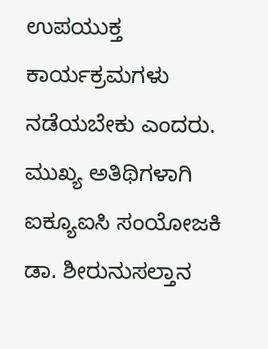ಉಪಯುಕ್ತ ಕಾರ್ಯಕ್ರಮಗಳು ನಡೆಯಬೇಕು ಎಂದರು.
ಮುಖ್ಯ ಅತಿಥಿಗಳಾಗಿ ಐಕ್ಯೂಐಸಿ ಸಂಯೋಜಕಿ ಡಾ. ಶೀರುನುಸಲ್ತಾನ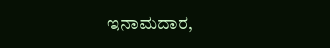ಇನಾಮದಾರ,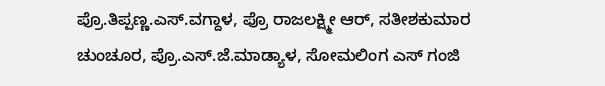ಪ್ರೊ.ತಿಪ್ಪಣ್ಣ.ಎಸ್.ವಗ್ದಾಳ, ಪ್ರೊ ರಾಜಲಕ್ಷ್ಮೀ ಆರ್, ಸತೀಶಕುಮಾರ ಚುಂಚೂರ, ಪ್ರೊ.ಎಸ್.ಜೆ.ಮಾಡ್ಯಾಳ, ಸೋಮಲಿಂಗ ಎಸ್ ಗಂಜಿ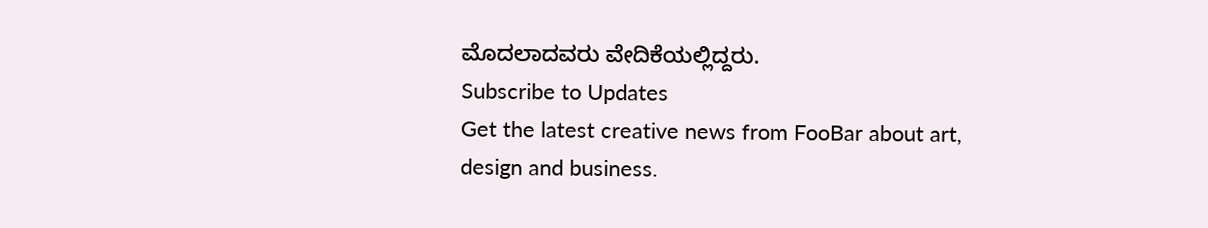ಮೊದಲಾದವರು ವೇದಿಕೆಯಲ್ಲಿದ್ದರು.
Subscribe to Updates
Get the latest creative news from FooBar about art, design and business.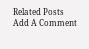Related Posts
Add A Comment